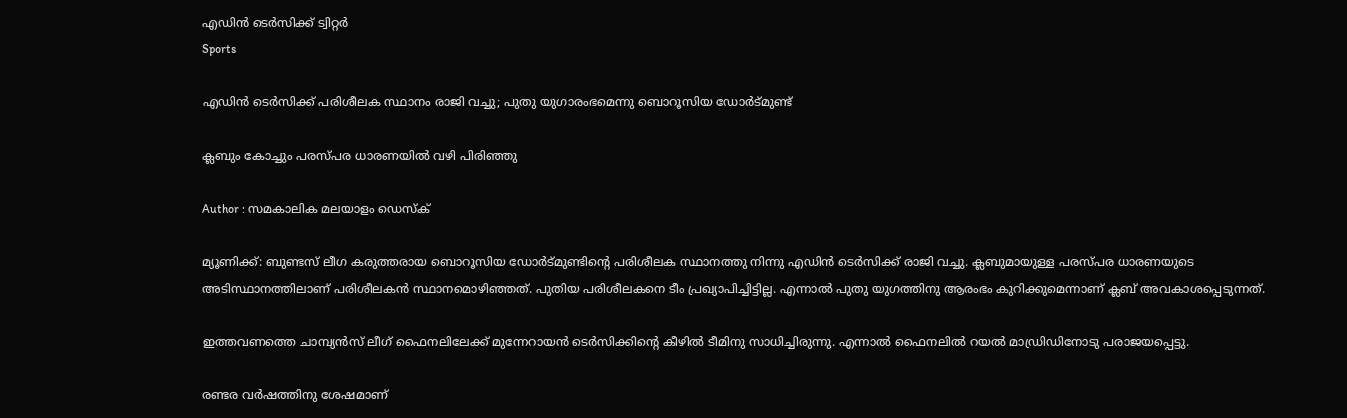എഡിന്‍ ടെര്‍സിക്ക് ട്വിറ്റര്‍
Sports

എഡിന്‍ ടെര്‍സിക്ക് പരിശീലക സ്ഥാനം രാജി വച്ചു; പുതു യുഗാരംഭമെന്നു ബൊറൂസിയ ഡോര്‍ട്മുണ്ട്

ക്ലബും കോച്ചും പരസ്പര ധാരണയില്‍ വഴി പിരിഞ്ഞു

Author : സമകാലിക മലയാളം ഡെസ്ക്

മ്യൂണിക്ക്: ബുണ്ടസ് ലീഗ കരുത്തരായ ബൊറൂസിയ ഡോര്‍ട്മുണ്ടിന്റെ പരിശീലക സ്ഥാനത്തു നിന്നു എഡിന്‍ ടെര്‍സിക്ക് രാജി വച്ചു. ക്ലബുമായുള്ള പരസ്പര ധാരണയുടെ അടിസ്ഥാനത്തിലാണ് പരിശീലകന്‍ സ്ഥാനമൊഴിഞ്ഞത്. പുതിയ പരിശീലകനെ ടീം പ്രഖ്യാപിച്ചിട്ടില്ല. എന്നാല്‍ പുതു യുഗത്തിനു ആരംഭം കുറിക്കുമെന്നാണ് ക്ലബ് അവകാശപ്പെടുന്നത്.

ഇത്തവണത്തെ ചാമ്പ്യന്‍സ് ലീഗ് ഫൈനലിലേക്ക് മുന്നേറായന്‍ ടെര്‍സിക്കിന്റെ കീഴില്‍ ടീമിനു സാധിച്ചിരുന്നു. എന്നാല്‍ ഫൈനലില്‍ റയല്‍ മാഡ്രിഡിനോടു പരാജയപ്പെട്ടു.

രണ്ടര വര്‍ഷത്തിനു ശേഷമാണ്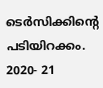ടെര്‍സിക്കിന്റെ പടിയിറക്കം. 2020- 21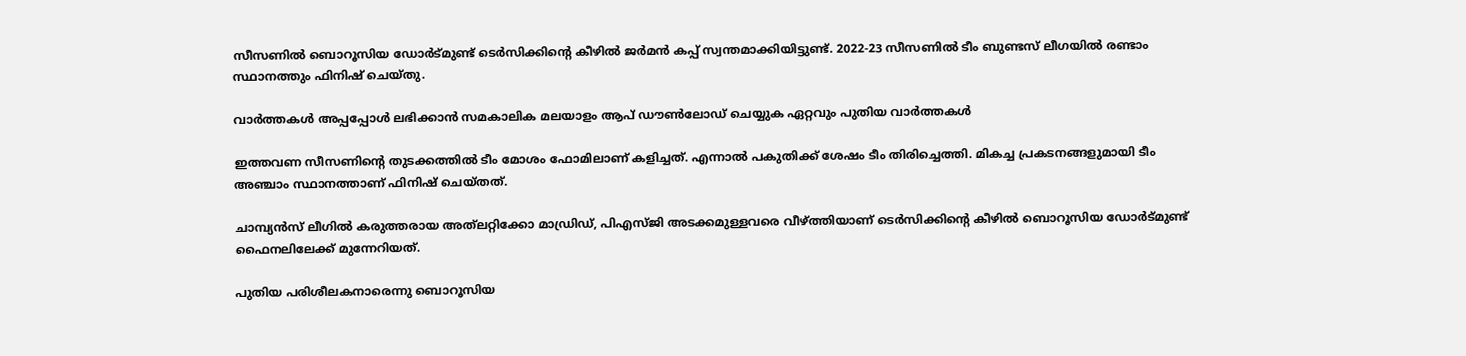സീസണില്‍ ബൊറൂസിയ ഡോര്‍ട്മുണ്ട് ടെര്‍സിക്കിന്റെ കീഴില്‍ ജര്‍മന്‍ കപ്പ് സ്വന്തമാക്കിയിട്ടുണ്ട്. 2022-23 സീസണില്‍ ടീം ബുണ്ടസ് ലീഗയില്‍ രണ്ടാം സ്ഥാനത്തും ഫിനിഷ് ചെയ്തു.

വാര്‍ത്തകള്‍ അപ്പപ്പോള്‍ ലഭിക്കാന്‍ സമകാലിക മലയാളം ആപ് ഡൗണ്‍ലോഡ് ചെയ്യുക ഏറ്റവും പുതിയ വാര്‍ത്തകള്‍

ഇത്തവണ സീസണിന്റെ തുടക്കത്തില്‍ ടീം മോശം ഫോമിലാണ് കളിച്ചത്. എന്നാല്‍ പകുതിക്ക് ശേഷം ടീം തിരിച്ചെത്തി. മികച്ച പ്രകടനങ്ങളുമായി ടീം അഞ്ചാം സ്ഥാനത്താണ് ഫിനിഷ് ചെയ്തത്.

ചാമ്പ്യന്‍സ് ലീഗില്‍ കരുത്തരായ അത്‌ലറ്റിക്കോ മാഡ്രിഡ്, പിഎസ്ജി അടക്കമുള്ളവരെ വീഴ്ത്തിയാണ് ടെര്‍സിക്കിന്റെ കീഴില്‍ ബൊറൂസിയ ഡോര്‍ട്മുണ്ട് ഫൈനലിലേക്ക് മുന്നേറിയത്.

പുതിയ പരിശീലകനാരെന്നു ബൊറൂസിയ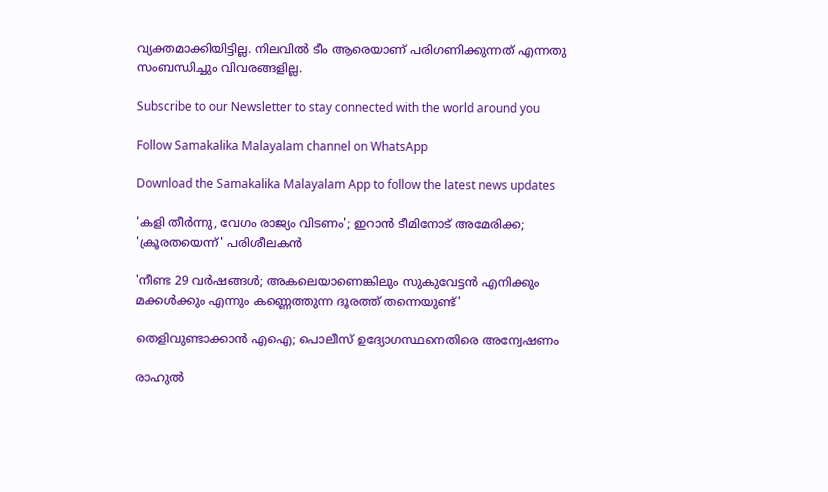വ്യക്തമാക്കിയിട്ടില്ല. നിലവില്‍ ടീം ആരെയാണ് പരിഗണിക്കുന്നത് എന്നതു സംബന്ധിച്ചും വിവരങ്ങളില്ല.

Subscribe to our Newsletter to stay connected with the world around you

Follow Samakalika Malayalam channel on WhatsApp

Download the Samakalika Malayalam App to follow the latest news updates

'കളി തീർന്നു, വേഗം രാജ്യം വിടണം'; ഇറാൻ ടീമിനോട് അമേരിക്ക; 'ക്രൂരതയെന്ന്' പരിശീലകൻ

'നീണ്ട 29 വർഷങ്ങൾ; അകലെയാണെങ്കിലും സുകുവേട്ടൻ എനിക്കും മക്കൾക്കും എന്നും കണ്ണെത്തുന്ന ദൂരത്ത് തന്നെയുണ്ട്'

തെളിവുണ്ടാക്കാന്‍ എഐ; പൊലീസ് ഉദ്യോഗസ്ഥനെതിരെ അന്വേഷണം

രാഹുൽ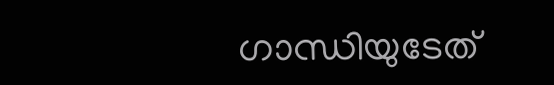ഗാന്ധിയുടേത്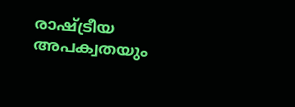രാഷ്ട്രീയ അപക്വതയും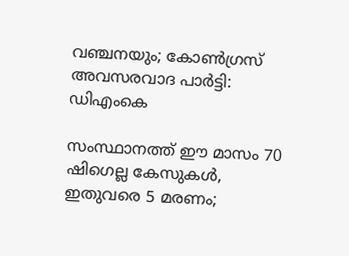വഞ്ചനയും; കോൺഗ്രസ് അവസരവാദ പാർട്ടി: ഡിഎംകെ

സംസ്ഥാനത്ത് ഈ മാസം 70 ഷിഗെല്ല കേസുകള്‍, ഇതുവരെ 5 മരണം;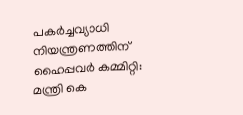പകര്‍ച്ചവ്യാധി നിയന്ത്രണത്തിന് ഹൈപ്പവര്‍ കമ്മിറ്റി: മന്ത്രി കെ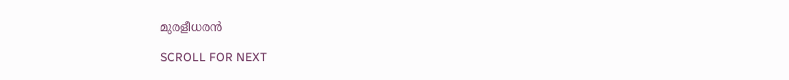മുരളീധരന്‍

SCROLL FOR NEXT